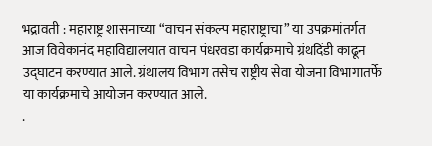भद्रावती : महाराष्ट्र शासनाच्या “वाचन संकल्प महाराष्ट्राचा” या उपक्रमांतर्गत आज विवेकानंद महाविद्यालयात वाचन पंधरवडा कार्यक्रमाचे ग्रंथदिंडी काढून उद्घाटन करण्यात आले. ग्रंथालय विभाग तसेच राष्ट्रीय सेवा योजना विभागातर्फे या कार्यक्रमाचे आयोजन करण्यात आले.
.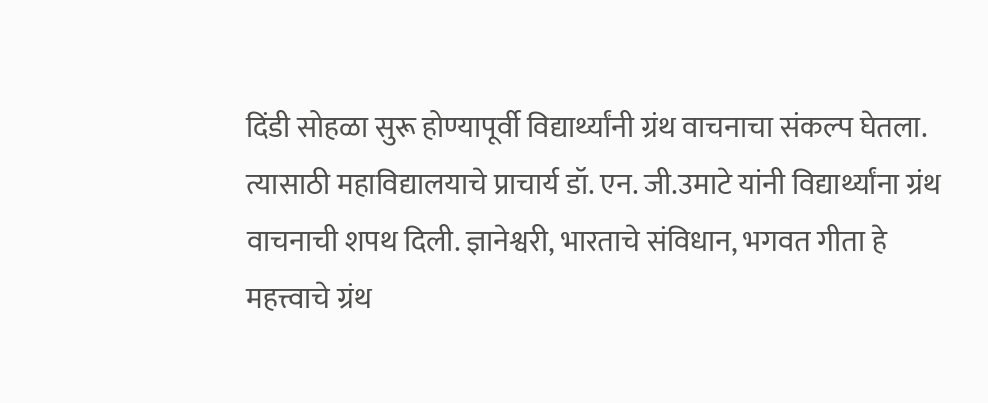दिंडी सोहळा सुरू होण्यापूर्वी विद्यार्थ्यांनी ग्रंथ वाचनाचा संकल्प घेतला. त्यासाठी महाविद्यालयाचे प्राचार्य डॉ. एन. जी.उमाटे यांनी विद्यार्थ्यांना ग्रंथ वाचनाची शपथ दिली. ज्ञानेश्वरी, भारताचे संविधान, भगवत गीता हे महत्त्वाचे ग्रंथ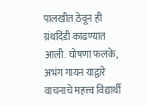पालखीत ठेवून ही ग्रंथदिंडी काढण्यात आली. घोषणा फलके, अभंग गायन याद्वारे वाचनाचे महत्त्व विद्यार्थी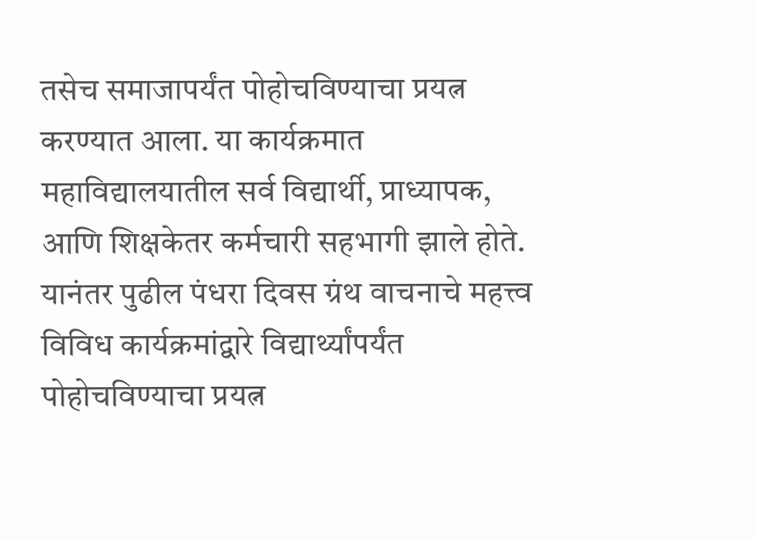तसेच समाजापर्यंत पोहोचविण्याचा प्रयत्न करण्यात आला. या कार्यक्रमात महाविद्यालयातील सर्व विद्यार्थी, प्राध्यापक, आणि शिक्षकेतर कर्मचारी सहभागी झाले होते. यानंतर पुढील पंधरा दिवस ग्रंथ वाचनाचे महत्त्व विविध कार्यक्रमांद्वारे विद्यार्थ्यांपर्यंत पोहोचविण्याचा प्रयत्न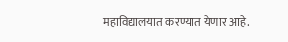महाविद्यालयात करण्यात येणार आहे.